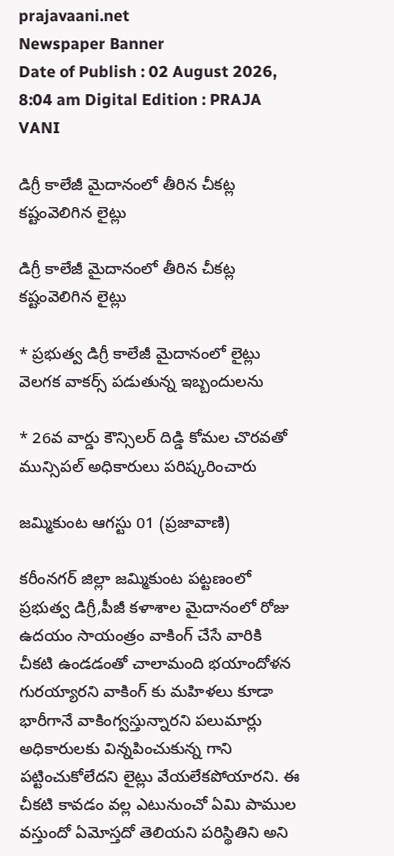prajavaani.net
Newspaper Banner
Date of Publish : 02 August 2026, 8:04 am Digital Edition : PRAJA VANI

డిగ్రీ కాలేజీ మైదానంలో తీరిన చీకట్ల కష్టంవెలిగిన లైట్లు

డిగ్రీ కాలేజీ మైదానంలో తీరిన చీకట్ల కష్టంవెలిగిన లైట్లు

* ప్రభుత్వ డిగ్రీ కాలేజీ మైదానంలో లైట్లు వెలగక వాకర్స్ పడుతున్న ఇబ్బందులను

* 26వ వార్డు కౌన్సిలర్ దిడ్డి కోమల చొరవతో మున్సిపల్ అధికారులు పరిష్కరించారు

జమ్మికుంట ఆగస్టు 01 (ప్రజావాణి)

కరీంనగర్ జిల్లా జమ్మికుంట పట్టణంలో ప్రభుత్వ డిగ్రీ,పీజీ కళాశాల మైదానంలో రోజు ఉదయం సాయంత్రం వాకింగ్ చేసే వారికి చీకటి ఉండడంతో చాలామంది భయాందోళన గురయ్యారని వాకింగ్ కు మహిళలు కూడా భారీగానే వాకింగ్వస్తున్నారని పలుమార్లు అధికారులకు విన్నపించుకున్న గాని పట్టించుకోలేదని లైట్లు వేయలేకపోయారని. ఈ చీకటి కావడం వల్ల ఎటునుంచో ఏమి పాముల వస్తుందో ఏమోస్తదో తెలియని పరిస్థితిని అని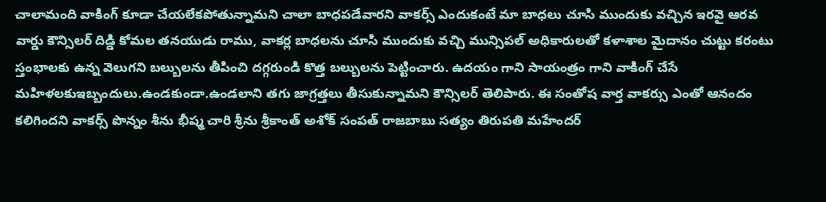చాలామంది వాకింగ్ కూడా చేయలేకపోతున్నామని చాలా బాధపడేవారని వాకర్స్ ఎందుకంటే మా బాధలు చూసి ముందుకు వచ్చిన ఇరవై ఆరవ వార్డు కౌన్సిలర్ దిడ్డి కోమల తనయుడు రాము, వాకర్ల బాధలను చూసి ముందుకు వచ్చి మున్సిపల్ అధికారులతో కళాశాల మైదానం చుట్టు కరంటు స్తంభాలకు ఉన్న వెలుగని బల్బులను తీపించి దగ్గరుండి కొత్త బల్బులను పెట్టించారు. ఉదయం గాని సాయంత్రం గాని వాకింగ్ చేసే మహిళలకుఇబ్బందులు.ఉండకుండా.ఉండలాని తగు జాగ్రత్తలు తీసుకున్నామని కౌన్సిలర్ తెలిపారు. ఈ సంతోష వార్త వాకర్సు ఎంతో ఆనందం కలిగిందని వాకర్స్ పొన్నం శీను భీష్మ చారి శ్రీను శ్రీకాంత్ అశోక్ సంపత్ రాజబాబు సత్యం తిరుపతి మహేందర్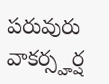పరువురు వాకర్స్హర్ష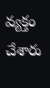వ్యక్తం చేశారు